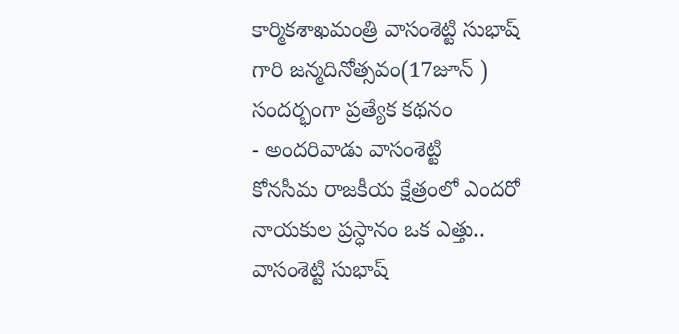కార్మికశాఖమంత్రి వాసంశెట్టి సుభాష్ గారి జన్మదినోత్సవం(17జూన్ ) సందర్భంగా ప్రత్యేక కథనం
- అందరివాడు వాసంశెట్టి
కోనసీమ రాజకీయ క్షేత్రంలో ఎందరో నాయకుల ప్రస్ధానం ఒక ఎత్తు.. వాసంశెట్టి సుభాష్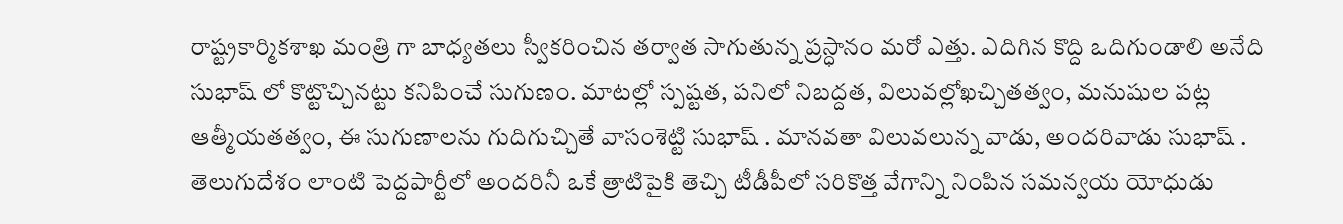రాష్ట్రకార్మికశాఖ మంత్రి గా బాధ్యతలు స్వీకరించిన తర్వాత సాగుతున్న ప్రస్ధానం మరో ఎత్తు. ఎదిగిన కొద్ది ఒదిగుండాలి అనేది సుభాష్ లో కొట్టొచ్చినట్టు కనిపించే సుగుణం. మాటల్లో స్పష్టత, పనిలో నిబద్దత, విలువల్లోఖచ్చితత్వం, మనుషుల పట్ల ఆత్మీయతత్వం, ఈ సుగుణాలను గుదిగుచ్చితే వాసంశెట్టి సుభాష్ . మానవతా విలువలున్న వాడు, అందరివాడు సుభాష్ .
తెలుగుదేశం లాంటి పెద్దపార్టీలో అందరినీ ఒకే త్రాటిపైకి తెచ్చి టీడీపీలో సరికొత్త వేగాన్ని నింపిన సమన్వయ యోధుడు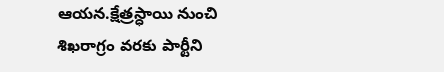ఆయన.క్షేత్రస్ధాయి నుంచి శిఖరాగ్రం వరకు పార్టీని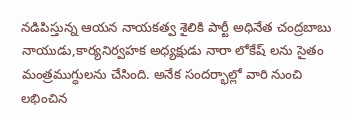నడిపిస్తున్న ఆయన నాయకత్వ శైలికి పార్టీ అధినేత చంద్రబాబు నాయుడు,కార్యనిర్వహక అధ్యక్షుడు నారా లోకేష్ లను సైతం మంత్రముగ్ధులను చేసింది. అనేక సందర్భాల్లో వారి నుంచి లభించిన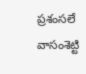ప్రశంసలే వాసంశెట్టి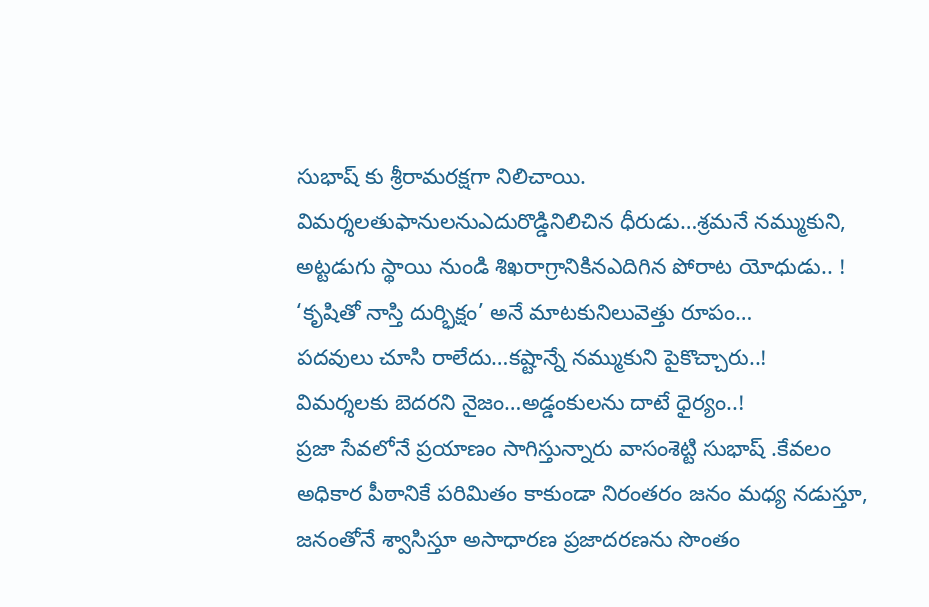సుభాష్ కు శ్రీరామరక్షగా నిలిచాయి.
విమర్శలతుఫానులనుఎదురొడ్డినిలిచిన ధీరుడు…శ్రమనే నమ్ముకుని,
అట్టడుగు స్థాయి నుండి శిఖరాగ్రానికినఎదిగిన పోరాట యోధుడు.. !
‘కృషితో నాస్తి దుర్భిక్షం’ అనే మాటకునిలువెత్తు రూపం…
పదవులు చూసి రాలేదు…కష్టాన్నే నమ్ముకుని పైకొచ్చారు..!
విమర్శలకు బెదరని నైజం…అడ్డంకులను దాటే ధైర్యం..!
ప్రజా సేవలోనే ప్రయాణం సాగిస్తున్నారు వాసంశెట్టి సుభాష్ .కేవలం అధికార పీఠానికే పరిమితం కాకుండా నిరంతరం జనం మధ్య నడుస్తూ, జనంతోనే శ్వాసిస్తూ అసాధారణ ప్రజాదరణను సొంతం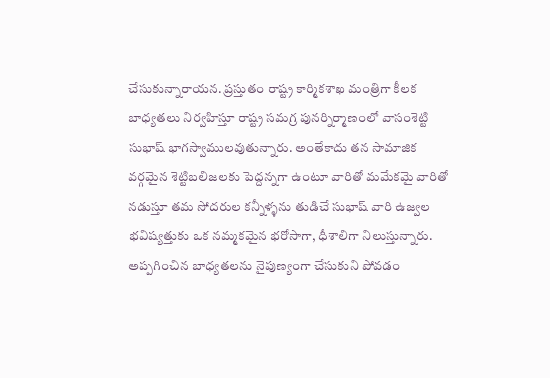చేసుకున్నారాయన. ప్రస్తుతం రాష్ట్ర కార్మికశాఖ మంత్రిగా కీలక బాధ్యతలు నిర్వహిస్తూ రాష్ట్ర సమగ్ర పునర్నిర్మాణంలో వాసంశెట్టి సుభాష్ భాగస్వాములవుతున్నారు. అంతేకాదు తన సామాజిక వర్గమైన శెట్టిబలిజలకు పెద్దన్నగా ఉంటూ వారితో మమేకమై వారితో నడుస్తూ తమ సోదరుల కన్నీళ్ళను తుడిచే సుభాష్ వారి ఉజ్వల భవిష్యత్తుకు ఒక నమ్మకమైన భరోసాగా, ధీశాలిగా నిలుస్తున్నారు.
అప్పగించిన బాధ్యతలను నైపుణ్యంగా చేసుకుని పోవడం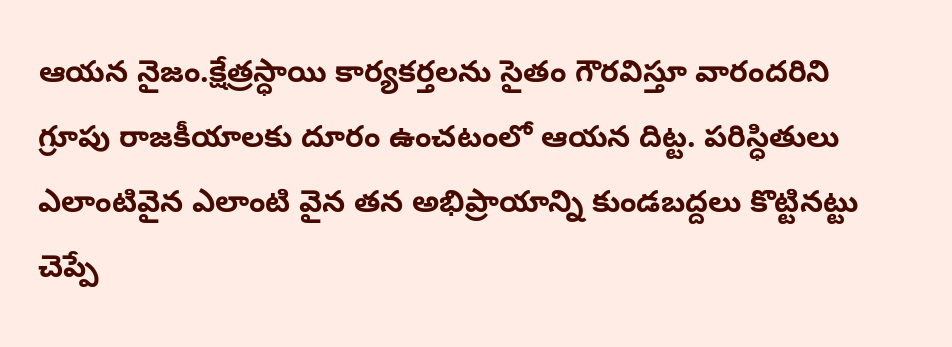ఆయన నైజం.క్షేత్రస్ధాయి కార్యకర్తలను సైతం గౌరవిస్తూ వారందరిని గ్రూపు రాజకీయాలకు దూరం ఉంచటంలో ఆయన దిట్ట. పరిస్ధితులు ఎలాంటివైన ఎలాంటి వైన తన అభిప్రాయాన్ని కుండబద్దలు కొట్టినట్టు చెప్పే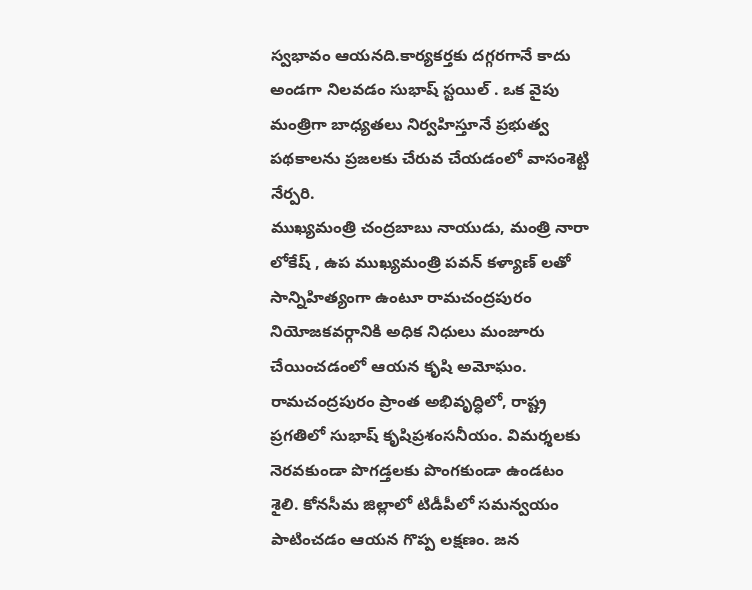స్వభావం ఆయనది.కార్యకర్తకు దగ్గరగానే కాదు అండగా నిలవడం సుభాష్ స్టయిల్ . ఒక వైపు మంత్రిగా బాధ్యతలు నిర్వహిస్తూనే ప్రభుత్వ పథకాలను ప్రజలకు చేరువ చేయడంలో వాసంశెట్టి నేర్పరి.
ముఖ్యమంత్రి చంద్రబాబు నాయుడు, మంత్రి నారా లోకేష్ , ఉప ముఖ్యమంత్రి పవన్ కళ్యాణ్ లతో సాన్నిహిత్యంగా ఉంటూ రామచంద్రపురం నియోజకవర్గానికి అధిక నిధులు మంజూరు చేయించడంలో ఆయన కృషి అమోఘం. రామచంద్రపురం ప్రాంత అభివృద్ధిలో, రాష్ట్ర ప్రగతిలో సుభాష్ కృషిప్రశంసనీయం. విమర్శలకు నెరవకుండా పొగడ్తలకు పొంగకుండా ఉండటం శైలి. కోనసీమ జిల్లాలో టిడీపీలో సమన్వయం పాటించడం ఆయన గొప్ప లక్షణం. జన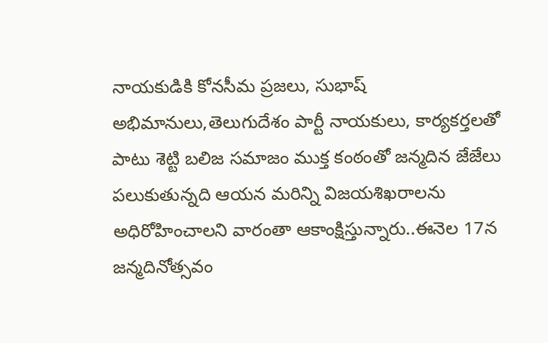నాయకుడికి కోనసీమ ప్రజలు, సుభాష్ అభిమానులు,తెలుగుదేశం పార్టీ నాయకులు, కార్యకర్తలతో పాటు శెట్టి బలిజ సమాజం ముక్త కంఠంతో జన్మదిన జేజేలు పలుకుతున్నది ఆయన మరిన్ని విజయశిఖరాలను అధిరోహించాలని వారంతా ఆకాంక్షిస్తున్నారు..ఈనెల 17న జన్మదినోత్సవం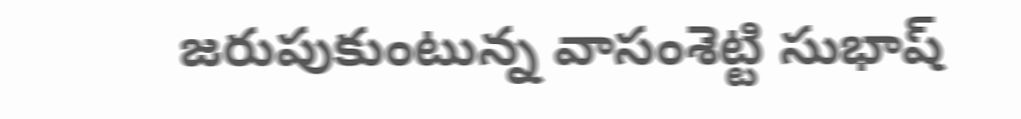జరుపుకుంటున్న వాసంశెట్టి సుభాష్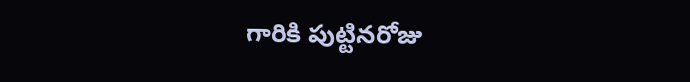గారికి పుట్టినరోజు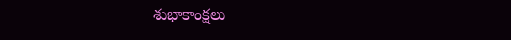శుభాకాంక్షలు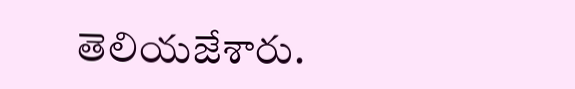తెలియజేశారు.